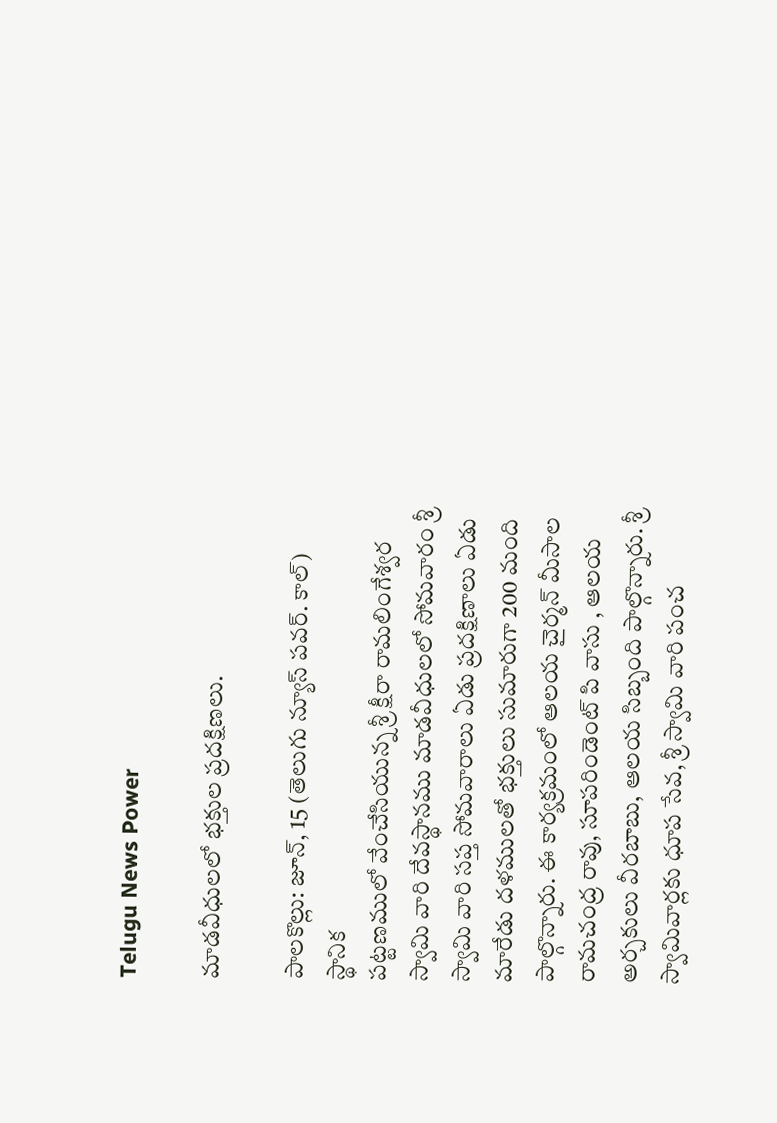Telugu News Power

మాడవీధులలో భక్తుల ప్రదక్షిణలు.

పాలకొల్లు: జూన్, 15 (తెలుగు న్యూస్ పవర్. కాల్) స్థానిక
పట్టణములో వేంచేసియున్న శ్రీ క్షీరా రామలింగేశ్వర స్వామి వారి దేవస్థానము మాడవీధులలో సోమవారం శ్రీ స్వామి వారి సప్త సోమవారాలు ఏడు ప్రదక్షిణాలు ఏడు మారేడు దళములతో భక్తులు సుమారుగా 200 మంది పాల్గొన్నారు. ఈ కార్యక్రమంలో ఆలయ చైర్మన్ మీసాల రామచంద్ర రావు, సూపరిండెంట్ పి వాసు , ఆలయ అర్చకులు వీరబాబు, ఆలయ సిబ్బంది పాల్గొన్నారు. శ్రీ స్వామివార్లకు ధూప సేవ, శ్రీ స్వామి వారి పంచ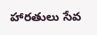హారతులు సేవ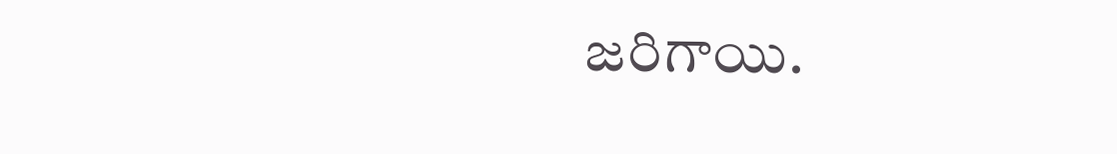జరిగాయి.